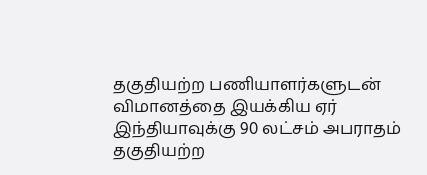தகுதியற்ற பணியாளர்களுடன் விமானத்தை இயக்கிய ஏர் இந்தியாவுக்கு 90 லட்சம் அபராதம்
தகுதியற்ற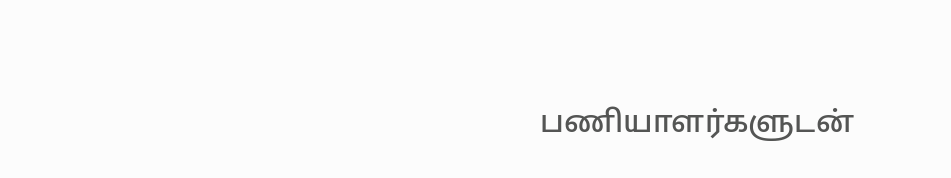பணியாளர்களுடன்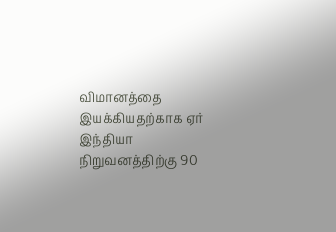விமானத்தை இயக்கியதற்காக ஏர் இந்தியா நிறுவனத்திற்கு 90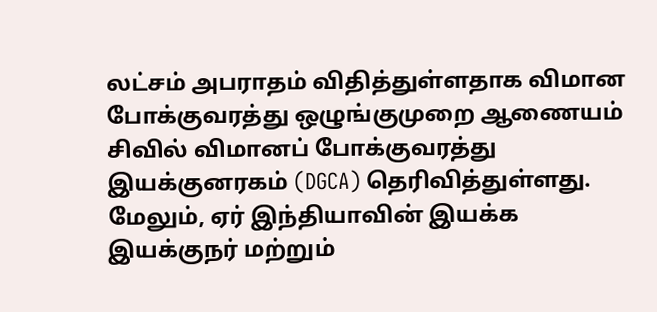லட்சம் அபராதம் விதித்துள்ளதாக விமான போக்குவரத்து ஒழுங்குமுறை ஆணையம் சிவில் விமானப் போக்குவரத்து இயக்குனரகம் (DGCA) தெரிவித்துள்ளது. மேலும், ஏர் இந்தியாவின் இயக்க இயக்குநர் மற்றும்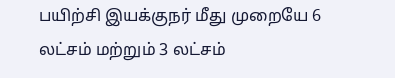பயிற்சி இயக்குநர் மீது முறையே 6 லட்சம் மற்றும் 3 லட்சம்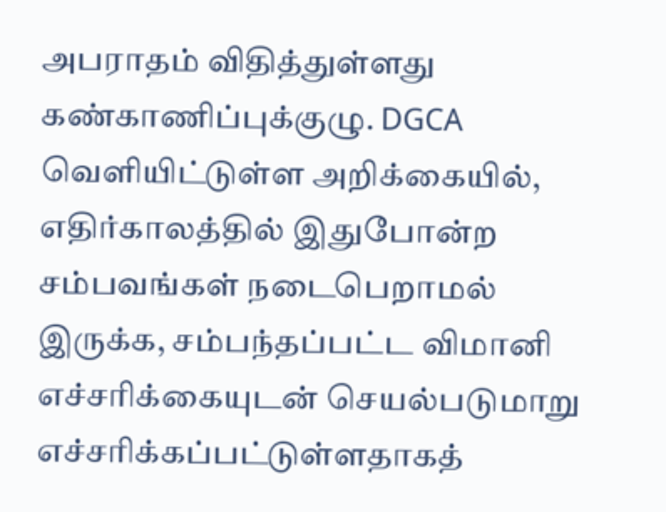அபராதம் விதித்துள்ளது கண்காணிப்புக்குழு. DGCA வெளியிட்டுள்ள அறிக்கையில், எதிர்காலத்தில் இதுபோன்ற சம்பவங்கள் நடைபெறாமல் இருக்க, சம்பந்தப்பட்ட விமானி எச்சரிக்கையுடன் செயல்படுமாறு எச்சரிக்கப்பட்டுள்ளதாகத்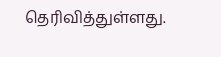தெரிவித்துள்ளது.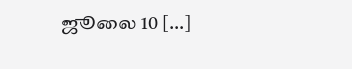ஜூலை 10 […]